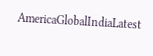AmericaGlobalIndiaLatest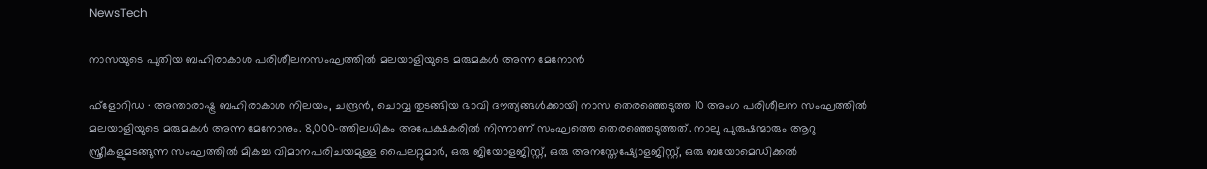NewsTech

നാസയുടെ പുതിയ ബഹിരാകാശ പരിശീലനസംഘത്തില്‍ മലയാളിയുടെ മരുമകള്‍ അന്ന മേനോന്‍

ഫ്‌ളോറിഡ ∙ അന്താരാഷ്ട്ര ബഹിരാകാശ നിലയം, ചന്ദ്രന്‍, ചൊവ്വ തുടങ്ങിയ ഭാവി ദൗത്യങ്ങള്‍ക്കായി നാസ തെരഞ്ഞെടുത്ത 10 അംഗ പരിശീലന സംഘത്തില്‍ മലയാളിയുടെ മരുമകള്‍ അന്ന മേനോനും. 8,000-ത്തിലധികം അപേക്ഷകരില്‍ നിന്നാണ് സംഘത്തെ തെരഞ്ഞെടുത്തത്. നാലു പുരുഷന്മാരും ആറു സ്ത്രീകളുമടങ്ങുന്ന സംഘത്തില്‍ മികച്ച വിമാനപരിചയമുള്ള പൈലറ്റുമാര്‍, ഒരു ജിയോളജിസ്റ്റ്, ഒരു അനസ്തേഷ്യോളജിസ്റ്റ്, ഒരു ബയോമെഡിക്കല്‍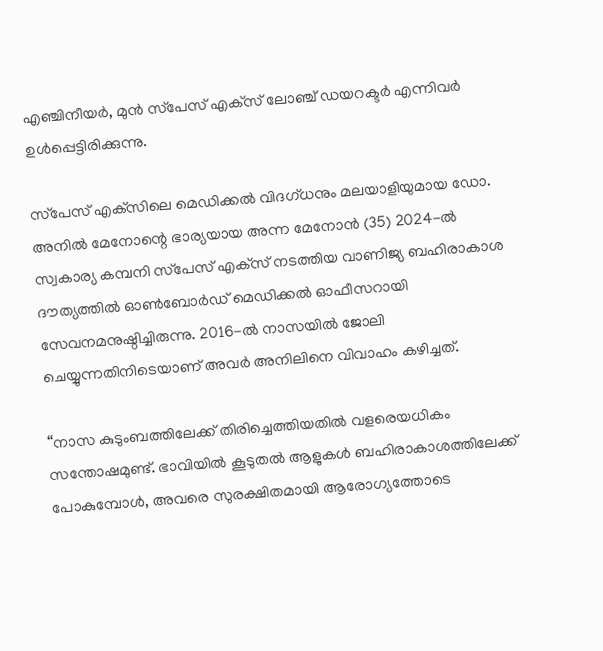എഞ്ചിനീയര്‍, മുന്‍ സ്‌പേസ് എക്‌സ് ലോഞ്ച് ഡയറക്ടര്‍ എന്നിവര്‍ ഉള്‍പ്പെട്ടിരിക്കുന്നു.

സ്‌പേസ് എക്‌സിലെ മെഡിക്കല്‍ വിദഗ്ധനും മലയാളിയുമായ ഡോ. അനില്‍ മേനോന്റെ ഭാര്യയായ അന്ന മേനോന്‍ (35) 2024-ല്‍ സ്വകാര്യ കമ്പനി സ്‌പേസ് എക്‌സ് നടത്തിയ വാണിജ്യ ബഹിരാകാശ ദൗത്യത്തില്‍ ഓണ്‍ബോര്‍ഡ് മെഡിക്കല്‍ ഓഫീസറായി സേവനമനുഷ്ഠിച്ചിരുന്നു. 2016-ല്‍ നാസയില്‍ ജോലി ചെയ്യുന്നതിനിടെയാണ് അവര്‍ അനിലിനെ വിവാഹം കഴിച്ചത്.

“നാസ കുടുംബത്തിലേക്ക് തിരിച്ചെത്തിയതില്‍ വളരെയധികം സന്തോഷമുണ്ട്. ഭാവിയില്‍ കൂടുതല്‍ ആളുകള്‍ ബഹിരാകാശത്തിലേക്ക് പോകുമ്പോള്‍, അവരെ സുരക്ഷിതമായി ആരോഗ്യത്തോടെ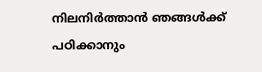നിലനിര്‍ത്താന്‍ ഞങ്ങള്‍ക്ക് പഠിക്കാനും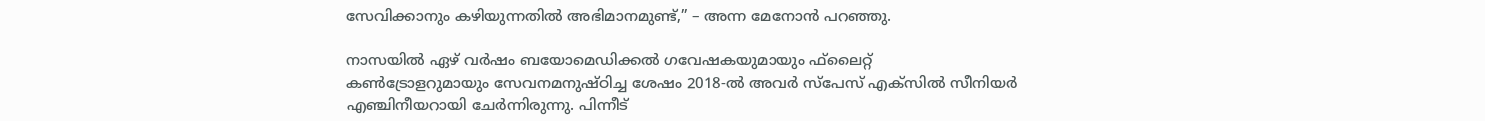സേവിക്കാനും കഴിയുന്നതില്‍ അഭിമാനമുണ്ട്,” – അന്ന മേനോന്‍ പറഞ്ഞു.

നാസയില്‍ ഏഴ് വര്‍ഷം ബയോമെഡിക്കല്‍ ഗവേഷകയുമായും ഫ്‌ലൈറ്റ് കണ്‍ട്രോളറുമായും സേവനമനുഷ്ഠിച്ച ശേഷം 2018-ല്‍ അവര്‍ സ്‌പേസ് എക്‌സില്‍ സീനിയര്‍ എഞ്ചിനീയറായി ചേര്‍ന്നിരുന്നു. പിന്നീട്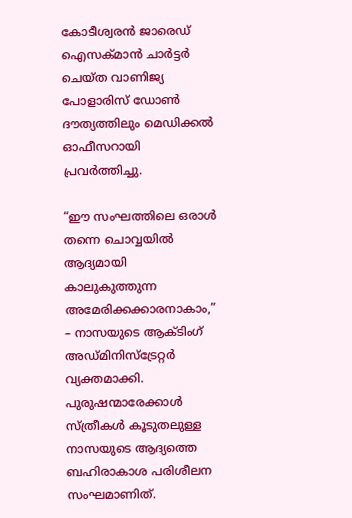കോടീശ്വരന്‍ ജാരെഡ് ഐസക്‍മാന്‍ ചാര്‍ട്ടര്‍ ചെയ്ത വാണിജ്യ പോളാരിസ് ഡോണ്‍ ദൗത്യത്തിലും മെഡിക്കല്‍ ഓഫീസറായി പ്രവര്‍ത്തിച്ചു.

“ഈ സംഘത്തിലെ ഒരാള്‍ തന്നെ ചൊവ്വയില്‍ ആദ്യമായി കാലുകുത്തുന്ന അമേരിക്കക്കാരനാകാം,” – നാസയുടെ ആക്ടിംഗ് അഡ്മിനിസ്‌ട്രേറ്റര്‍ വ്യക്തമാക്കി. പുരുഷന്മാരേക്കാള്‍ സ്ത്രീകള്‍ കൂടുതലുള്ള നാസയുടെ ആദ്യത്തെ ബഹിരാകാശ പരിശീലന സംഘമാണിത്.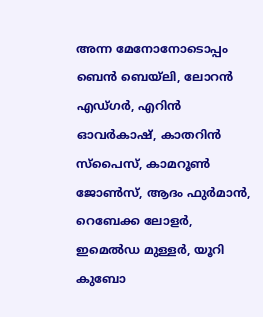അന്ന മേനോനോടൊപ്പം ബെൻ ബെയ്‌ലി, ലോറൻ എഡ്ഗർ, എറിൻ ഓവർകാഷ്, കാതറിൻ സ്പൈസ്, കാമറൂൺ ജോൺസ്, ആദം ഫുർമാൻ, റെബേക്ക ലോളർ, ഇമെൽഡ മുള്ളർ, യൂറി കുബോ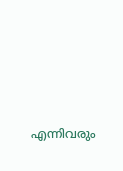എന്നിവരും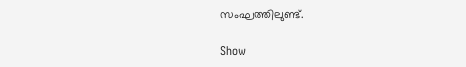സംഘത്തിലുണ്ട്.

Show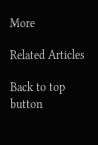More

Related Articles

Back to top button